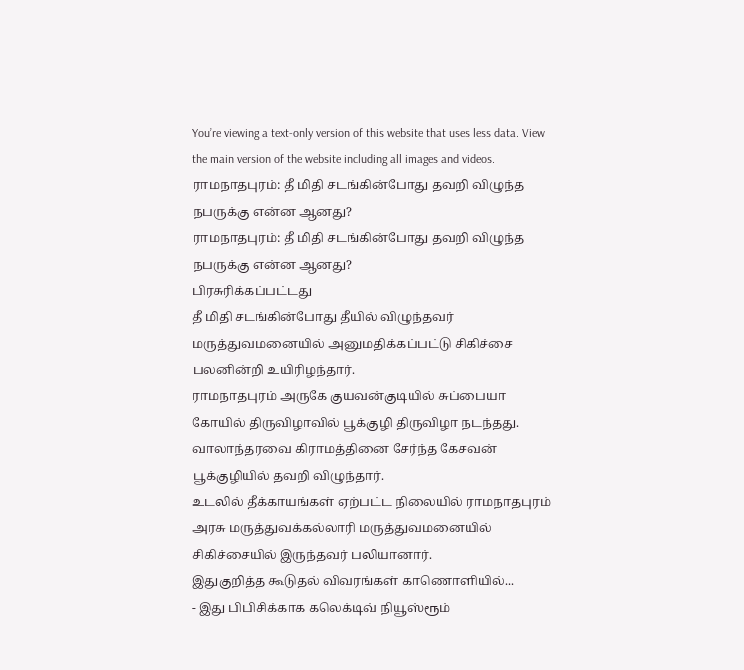You’re viewing a text-only version of this website that uses less data. View the main version of the website including all images and videos.
ராமநாதபுரம்: தீ மிதி சடங்கின்போது தவறி விழுந்த நபருக்கு என்ன ஆனது?
ராமநாதபுரம்: தீ மிதி சடங்கின்போது தவறி விழுந்த நபருக்கு என்ன ஆனது?
பிரசுரிக்கப்பட்டது
தீ மிதி சடங்கின்போது தீயில் விழுந்தவர் மருத்துவமனையில் அனுமதிக்கப்பட்டு சிகிச்சை பலனின்றி உயிரிழந்தார்.
ராமநாதபுரம் அருகே குயவன்குடியில் சுப்பையா கோயில் திருவிழாவில் பூக்குழி திருவிழா நடந்தது.
வாலாந்தரவை கிராமத்தினை சேர்ந்த கேசவன் பூக்குழியில் தவறி விழுந்தார்.
உடலில் தீக்காயங்கள் ஏற்பட்ட நிலையில் ராமநாதபுரம் அரசு மருத்துவக்கல்லாரி மருத்துவமனையில் சிகிச்சையில் இருந்தவர் பலியானார்.
இதுகுறித்த கூடுதல் விவரங்கள் காணொளியில்...
- இது பிபிசிக்காக கலெக்டிவ் நியூஸ்ரூம்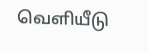வெளியீடு